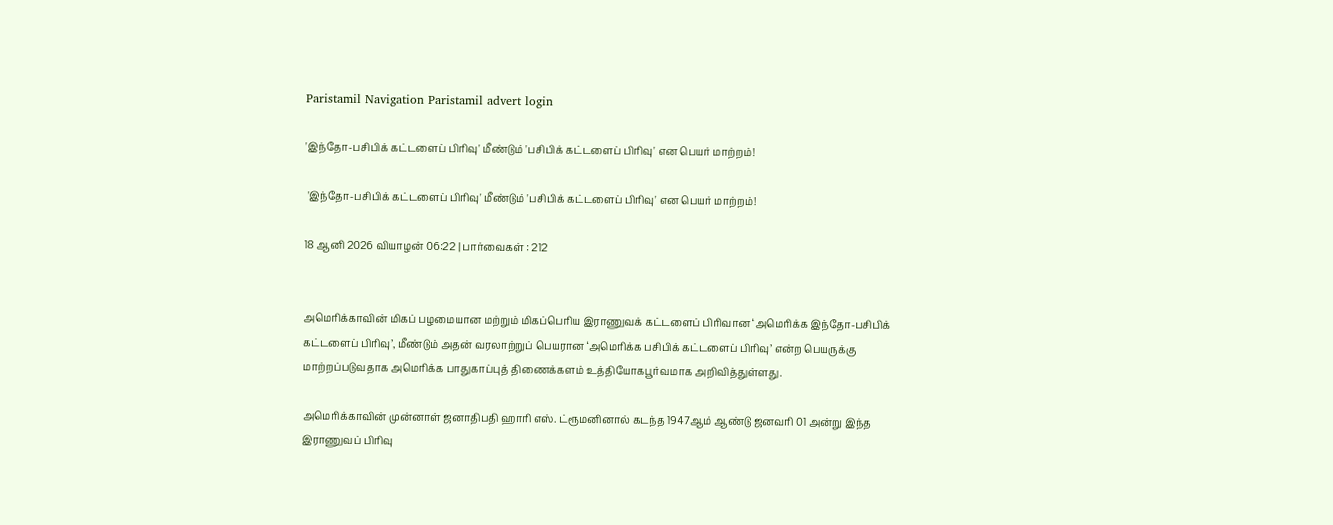Paristamil Navigation Paristamil advert login

'இந்தோ-பசிபிக் கட்டளைப் பிரிவு' மீண்டும் 'பசிபிக் கட்டளைப் பிரிவு' என பெயர் மாற்றம்!

 'இந்தோ-பசிபிக் கட்டளைப் பிரிவு' மீண்டும் 'பசிபிக் கட்டளைப் பிரிவு' என பெயர் மாற்றம்!

18 ஆனி 2026 வியாழன் 06:22 | பார்வைகள் : 212


அமெரிக்காவின் மிகப் பழமையான மற்றும் மிகப்பெரிய இராணுவக் கட்டளைப் பிரிவான ‘அமெரிக்க இந்தோ-பசிபிக் கட்டளைப் பிரிவு’, மீண்டும் அதன் வரலாற்றுப் பெயரான ‘அமெரிக்க பசிபிக் கட்டளைப் பிரிவு’ என்ற பெயருக்கு மாற்றப்படுவதாக அமெரிக்க பாதுகாப்புத் திணைக்களம் உத்தியோகபூர்வமாக அறிவித்துள்ளது.

அமெரிக்காவின் முன்னாள் ஜனாதிபதி ஹாரி எஸ். ட்ரூமனினால் கடந்த 1947ஆம் ஆண்டு ஜனவரி 01 அன்று இந்த இராணுவப் பிரிவு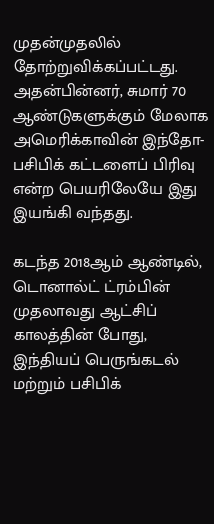முதன்முதலில் தோற்றுவிக்கப்பட்டது. அதன்பின்னர், சுமார் 70 ஆண்டுகளுக்கும் மேலாக அமெரிக்காவின் இந்தோ-பசிபிக் கட்டளைப் பிரிவு என்ற பெயரிலேயே இது இயங்கி வந்தது.

கடந்த 2018ஆம் ஆண்டில், டொனால்ட் ட்ரம்பின் முதலாவது ஆட்சிப் காலத்தின் போது, இந்தியப் பெருங்கடல் மற்றும் பசிபிக்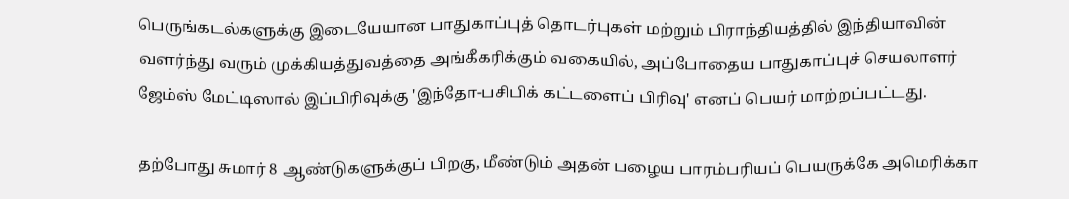பெருங்கடல்களுக்கு இடையேயான பாதுகாப்புத் தொடர்புகள் மற்றும் பிராந்தியத்தில் இந்தியாவின் வளர்ந்து வரும் முக்கியத்துவத்தை அங்கீகரிக்கும் வகையில், அப்போதைய பாதுகாப்புச் செயலாளர் ஜேம்ஸ் மேட்டிஸால் இப்பிரிவுக்கு 'இந்தோ-பசிபிக் கட்டளைப் பிரிவு' எனப் பெயர் மாற்றப்பட்டது.

தற்போது சுமார் 8 ஆண்டுகளுக்குப் பிறகு, மீண்டும் அதன் பழைய பாரம்பரியப் பெயருக்கே அமெரிக்கா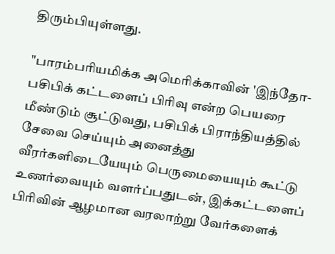திரும்பியுள்ளது.

"பாரம்பரியமிக்க அமெரிக்காவின் 'இந்தோ-பசிபிக் கட்டளைப் பிரிவு என்ற பெயரை மீண்டும் சூட்டுவது, பசிபிக் பிராந்தியத்தில் சேவை செய்யும் அனைத்து வீரர்களிடையேயும் பெருமையையும் கூட்டு உணர்வையும் வளர்ப்பதுடன், இக்கட்டளைப் பிரிவின் ஆழமான வரலாற்று வேர்களைக்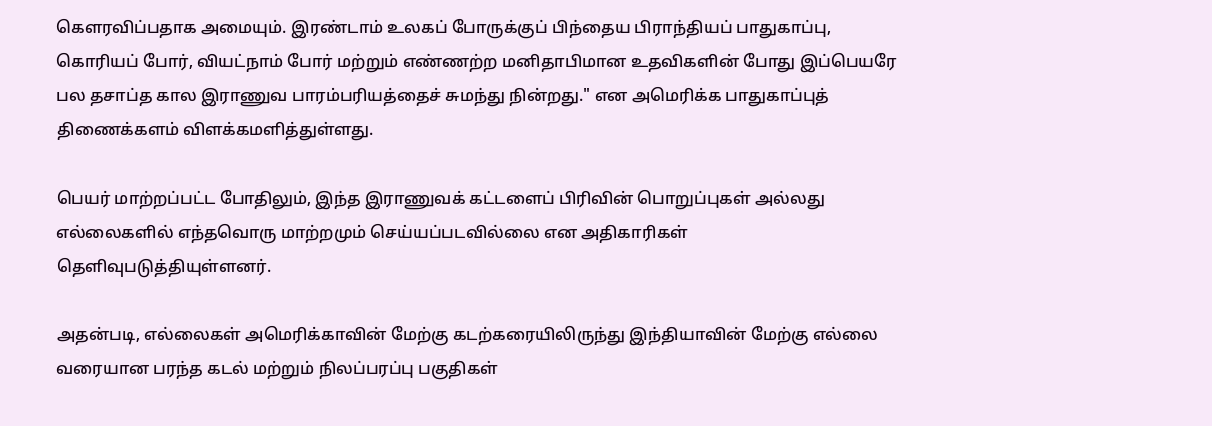கௌரவிப்பதாக அமையும். இரண்டாம் உலகப் போருக்குப் பிந்தைய பிராந்தியப் பாதுகாப்பு, கொரியப் போர், வியட்நாம் போர் மற்றும் எண்ணற்ற மனிதாபிமான உதவிகளின் போது இப்பெயரே பல தசாப்த கால இராணுவ பாரம்பரியத்தைச் சுமந்து நின்றது." என அமெரிக்க பாதுகாப்புத் திணைக்களம் விளக்கமளித்துள்ளது.

பெயர் மாற்றப்பட்ட போதிலும், இந்த இராணுவக் கட்டளைப் பிரிவின் பொறுப்புகள் அல்லது எல்லைகளில் எந்தவொரு மாற்றமும் செய்யப்படவில்லை என அதிகாரிகள் தெளிவுபடுத்தியுள்ளனர்.

அதன்படி, எல்லைகள் அமெரிக்காவின் மேற்கு கடற்கரையிலிருந்து இந்தியாவின் மேற்கு எல்லை வரையான பரந்த கடல் மற்றும் நிலப்பரப்பு பகுதிகள்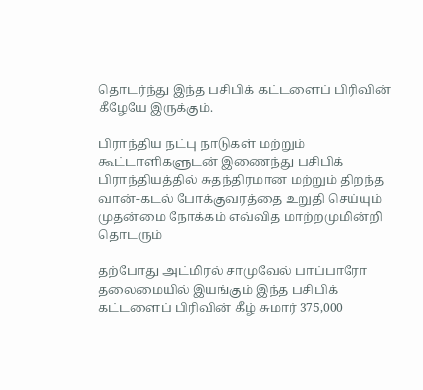தொடர்ந்து இந்த பசிபிக் கட்டளைப் பிரிவின் கீழேயே இருக்கும்.

பிராந்திய நட்பு நாடுகள் மற்றும் கூட்டாளிகளுடன் இணைந்து பசிபிக் பிராந்தியத்தில் சுதந்திரமான மற்றும் திறந்த வான்-கடல் போக்குவரத்தை உறுதி செய்யும் முதன்மை நோக்கம் எவ்வித மாற்றமுமின்றி தொடரும்

தற்போது அட்மிரல் சாமுவேல் பாப்பாரோ தலைமையில் இயங்கும் இந்த பசிபிக் கட்டளைப் பிரிவின் கீழ் சுமார் 375,000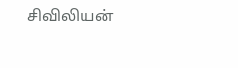சிவிலியன்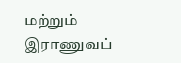மற்றும் இராணுவப்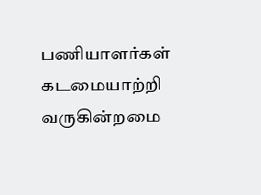பணியாளர்கள் கடமையாற்றி வருகின்றமை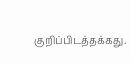குறிப்பிடத்தக்கது.